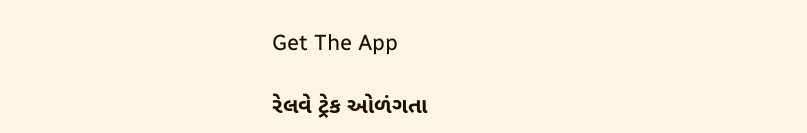Get The App

રેલવે ટ્રેક ઓળંગતા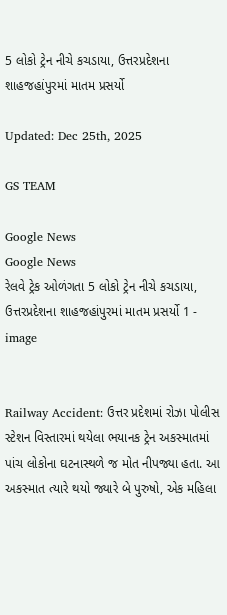5 લોકો ટ્રેન નીચે કચડાયા, ઉત્તરપ્રદેશના શાહજહાંપુરમાં માતમ પ્રસર્યો

Updated: Dec 25th, 2025

GS TEAM

Google News
Google News
રેલવે ટ્રેક ઓળંગતા 5 લોકો ટ્રેન નીચે કચડાયા, ઉત્તરપ્રદેશના શાહજહાંપુરમાં માતમ પ્રસર્યો 1 - image


Railway Accident: ઉત્તર પ્રદેશમાં રોઝા પોલીસ સ્ટેશન વિસ્તારમાં થયેલા ભયાનક ટ્રેન અકસ્માતમાં પાંચ લોકોના ઘટનાસ્થળે જ મોત નીપજ્યા હતા. આ અકસ્માત ત્યારે થયો જ્યારે બે પુરુષો, એક મહિલા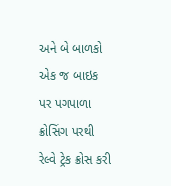અને બે બાળકો એક જ બાઇક પર પગપાળા ક્રોસિંગ પરથી રેલ્વે ટ્રેક ક્રોસ કરી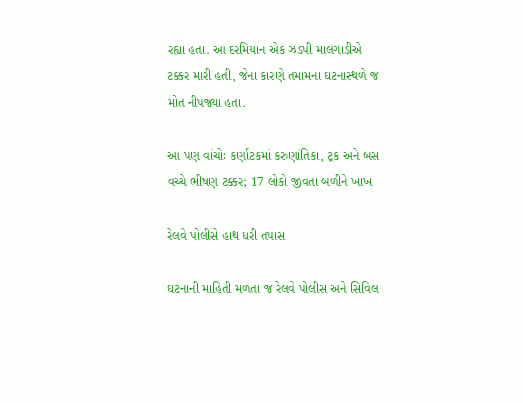રહ્યા હતા. આ દરમિયાન એક ઝડપી માલગાડીએ ટક્કર મારી હતી, જેના કારણે તમામના ઘટનાસ્થળે જ મોત નીપજ્યા હતા.

આ પણ વાંચોઃ કર્ણાટકમાં કરુણાંતિકા, ટ્રક અને બસ વચ્ચે ભીષણ ટક્કર; 17 લોકો જીવતા બળીને ખાખ

રેલવે પોલીસે હાથ ધરી તપાસ

ઘટનાની માહિતી મળતા જ રેલવે પોલીસ અને સિવિલ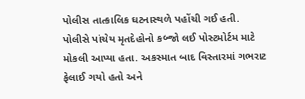પોલીસ તાત્કાલિક ઘટનાસ્થળે પહોંચી ગઈ હતી. પોલીસે પાંચેય મૃતદેહોનો કબ્જો લઈ પોસ્ટમોર્ટમ માટે મોકલી આપ્યા હતા. અકસ્માત બાદ વિસ્તારમાં ગભરાટ ફેલાઈ ગયો હતો અને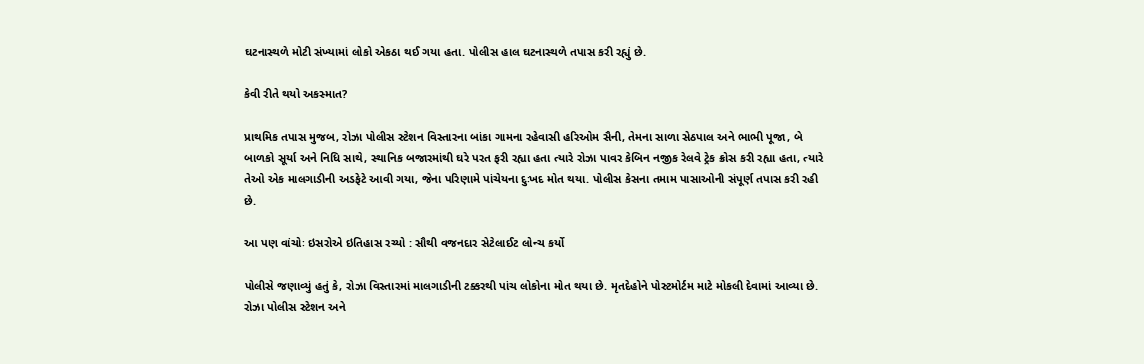ઘટનાસ્થળે મોટી સંખ્યામાં લોકો એકઠા થઈ ગયા હતા. પોલીસ હાલ ઘટનાસ્થળે તપાસ કરી રહ્યું છે.

કેવી રીતે થયો અકસ્માત?

પ્રાથમિક તપાસ મુજબ, રોઝા પોલીસ સ્ટેશન વિસ્તારના બાંકા ગામના રહેવાસી હરિઓમ સૈની, તેમના સાળા સેઠપાલ અને ભાભી પૂજા, બે બાળકો સૂર્યા અને નિધિ સાથે, સ્થાનિક બજારમાંથી ઘરે પરત ફરી રહ્યા હતા ત્યારે રોઝા પાવર કેબિન નજીક રેલવે ટ્રેક ક્રોસ કરી રહ્યા હતા, ત્યારે તેઓ એક માલગાડીની અડફેટે આવી ગયા, જેના પરિણામે પાંચેયના દુઃખદ મોત થયા. પોલીસ કેસના તમામ પાસાઓની સંપૂર્ણ તપાસ કરી રહી છે.

આ પણ વાંચોઃ ઇસરોએ ઇતિહાસ રચ્યો : સૌથી વજનદાર સેટેલાઈટ લોન્ચ કર્યો

પોલીસે જણાવ્યું હતું કે, રોઝા વિસ્તારમાં માલગાડીની ટક્કરથી પાંચ લોકોના મોત થયા છે. મૃતદેહોને પોસ્ટમોર્ટમ માટે મોકલી દેવામાં આવ્યા છે. રોઝા પોલીસ સ્ટેશન અને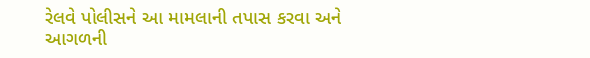રેલવે પોલીસને આ મામલાની તપાસ કરવા અને આગળની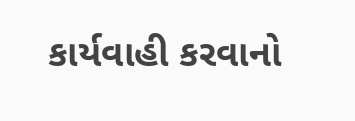કાર્યવાહી કરવાનો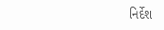નિર્દેશ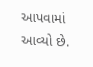આપવામાં આવ્યો છે.